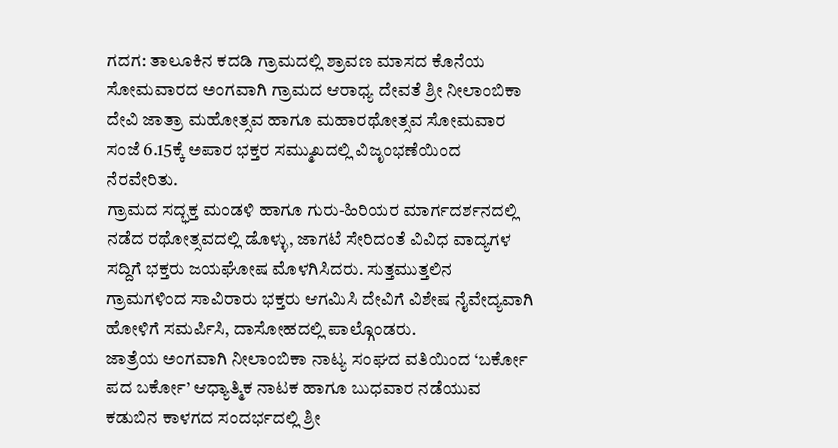ಗದಗ: ತಾಲೂಕಿನ ಕದಡಿ ಗ್ರಾಮದಲ್ಲಿ ಶ್ರಾವಣ ಮಾಸದ ಕೊನೆಯ ಸೋಮವಾರದ ಅಂಗವಾಗಿ ಗ್ರಾಮದ ಆರಾಧ್ಯ ದೇವತೆ ಶ್ರೀ ನೀಲಾಂಬಿಕಾ ದೇವಿ ಜಾತ್ರಾ ಮಹೋತ್ಸವ ಹಾಗೂ ಮಹಾರಥೋತ್ಸವ ಸೋಮವಾರ ಸಂಜೆ 6.15ಕ್ಕೆ ಅಪಾರ ಭಕ್ತರ ಸಮ್ಮುಖದಲ್ಲಿ ವಿಜೃಂಭಣೆಯಿಂದ ನೆರವೇರಿತು.
ಗ್ರಾಮದ ಸದ್ಭಕ್ತ ಮಂಡಳಿ ಹಾಗೂ ಗುರು-ಹಿರಿಯರ ಮಾರ್ಗದರ್ಶನದಲ್ಲಿ ನಡೆದ ರಥೋತ್ಸವದಲ್ಲಿ ಡೊಳ್ಳು, ಜಾಗಟೆ ಸೇರಿದಂತೆ ವಿವಿಧ ವಾದ್ಯಗಳ ಸದ್ದಿಗೆ ಭಕ್ತರು ಜಯಘೋಷ ಮೊಳಗಿಸಿದರು. ಸುತ್ತಮುತ್ತಲಿನ ಗ್ರಾಮಗಳಿಂದ ಸಾವಿರಾರು ಭಕ್ತರು ಆಗಮಿಸಿ ದೇವಿಗೆ ವಿಶೇಷ ನೈವೇದ್ಯವಾಗಿ ಹೋಳಿಗೆ ಸಮರ್ಪಿಸಿ, ದಾಸೋಹದಲ್ಲಿ ಪಾಲ್ಗೊಂಡರು.
ಜಾತ್ರೆಯ ಅಂಗವಾಗಿ ನೀಲಾಂಬಿಕಾ ನಾಟ್ಯ ಸಂಘದ ವತಿಯಿಂದ ‘ಬರ್ಕೋ ಪದ ಬರ್ಕೋ’ ಆಧ್ಯಾತ್ಮಿಕ ನಾಟಕ ಹಾಗೂ ಬುಧವಾರ ನಡೆಯುವ ಕಡುಬಿನ ಕಾಳಗದ ಸಂದರ್ಭದಲ್ಲಿ ಶ್ರೀ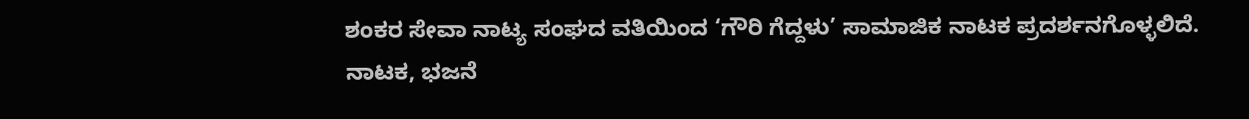ಶಂಕರ ಸೇವಾ ನಾಟ್ಯ ಸಂಘದ ವತಿಯಿಂದ ‘ಗೌರಿ ಗೆದ್ದಳು’ ಸಾಮಾಜಿಕ ನಾಟಕ ಪ್ರದರ್ಶನಗೊಳ್ಳಲಿದೆ.
ನಾಟಕ, ಭಜನೆ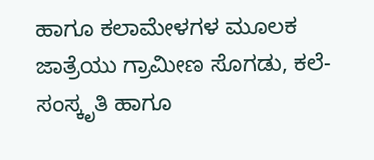ಹಾಗೂ ಕಲಾಮೇಳಗಳ ಮೂಲಕ ಜಾತ್ರೆಯು ಗ್ರಾಮೀಣ ಸೊಗಡು, ಕಲೆ-ಸಂಸ್ಕೃತಿ ಹಾಗೂ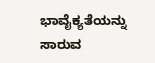ಭಾವೈಕ್ಯತೆಯನ್ನು ಸಾರುವ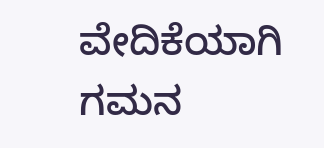ವೇದಿಕೆಯಾಗಿ ಗಮನ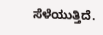ಸೆಳೆಯುತ್ತಿದೆ.